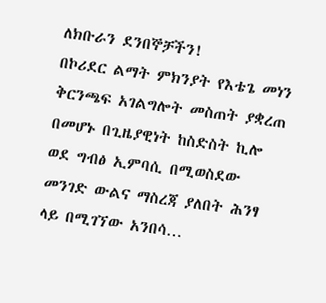ለክቡራን ደንበኞቻችን!
በኮሪደር ልማት ምክንያት የእቴጌ መነን ቅርንጫፍ አገልግሎት መስጠት ያቋረጠ በመሆኑ በጊዜያዊነት ከስድስት ኪሎ ወደ ግብፅ ኢምባሲ በሚወስደው መንገድ ውልና ማስረጃ ያለበት ሕንፃ ላይ በሚገኘው አንበሳ…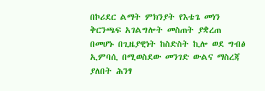በኮሪደር ልማት ምክንያት የእቴጌ መነን ቅርንጫፍ አገልግሎት መስጠት ያቋረጠ በመሆኑ በጊዜያዊነት ከስድስት ኪሎ ወደ ግብፅ ኢምባሲ በሚወስደው መንገድ ውልና ማስረጃ ያለበት ሕንፃ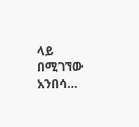ላይ በሚገኘው አንበሳ…